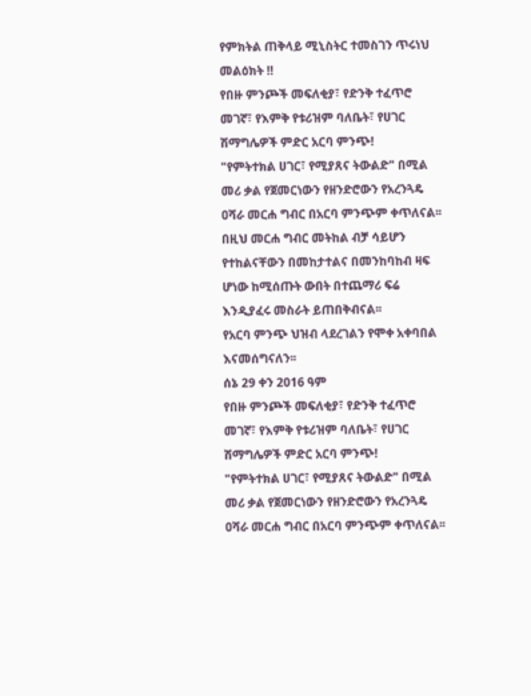የምክትል ጠቅላይ ሚኒስትር ተመስገን ጥሩነህ መልዕክት ‼
የበዙ ምንጮች መፍለቂያ፣ የድንቅ ተፈጥሮ መገኛ፣ የእምቅ የቱሪዝም ባለቤት፣ የሀገር ሽማግሌዎች ምድር አርባ ምንጭ!
"የምትተክል ሀገር፣ የሚያጸና ትውልድ" በሚል መሪ ቃል የጀመርነውን የዘንድሮውን የአረንጓዴ ዐሻራ መርሐ ግብር በአርባ ምንጭም ቀጥለናል፡፡
በዚህ መርሐ ግብር መትከል ብቻ ሳይሆን የተከልናቸውን በመከታተልና በመንከባከብ ዛፍ ሆነው ከሚሰጡት ውበት በተጨማሪ ፍሬ እንዲያፈሩ መስራት ይጠበቅብናል፡፡
የአርባ ምንጭ ህዝብ ላደረገልን የሞቀ አቀባበል እናመሰግናለን፡፡
ሰኔ 29 ቀን 2016 ዓም
የበዙ ምንጮች መፍለቂያ፣ የድንቅ ተፈጥሮ መገኛ፣ የእምቅ የቱሪዝም ባለቤት፣ የሀገር ሽማግሌዎች ምድር አርባ ምንጭ!
"የምትተክል ሀገር፣ የሚያጸና ትውልድ" በሚል መሪ ቃል የጀመርነውን የዘንድሮውን የአረንጓዴ ዐሻራ መርሐ ግብር በአርባ ምንጭም ቀጥለናል፡፡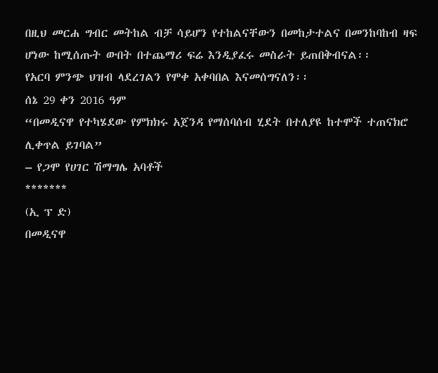በዚህ መርሐ ግብር መትከል ብቻ ሳይሆን የተከልናቸውን በመከታተልና በመንከባከብ ዛፍ ሆነው ከሚሰጡት ውበት በተጨማሪ ፍሬ እንዲያፈሩ መስራት ይጠበቅብናል፡፡
የአርባ ምንጭ ህዝብ ላደረገልን የሞቀ አቀባበል እናመሰግናለን፡፡
ሰኔ 29 ቀን 2016 ዓም
“በመዲናዋ የተካሄደው የምክክሩ አጀንዳ የማሰባሰብ ሂደት በተለያዩ ከተሞች ተጠናክሮ ሊቀጥል ይገባል”
– የጋሞ የሀገር ሽማግሌ አባቶች
*******
(ኢ ፕ ድ)
በመዲናዋ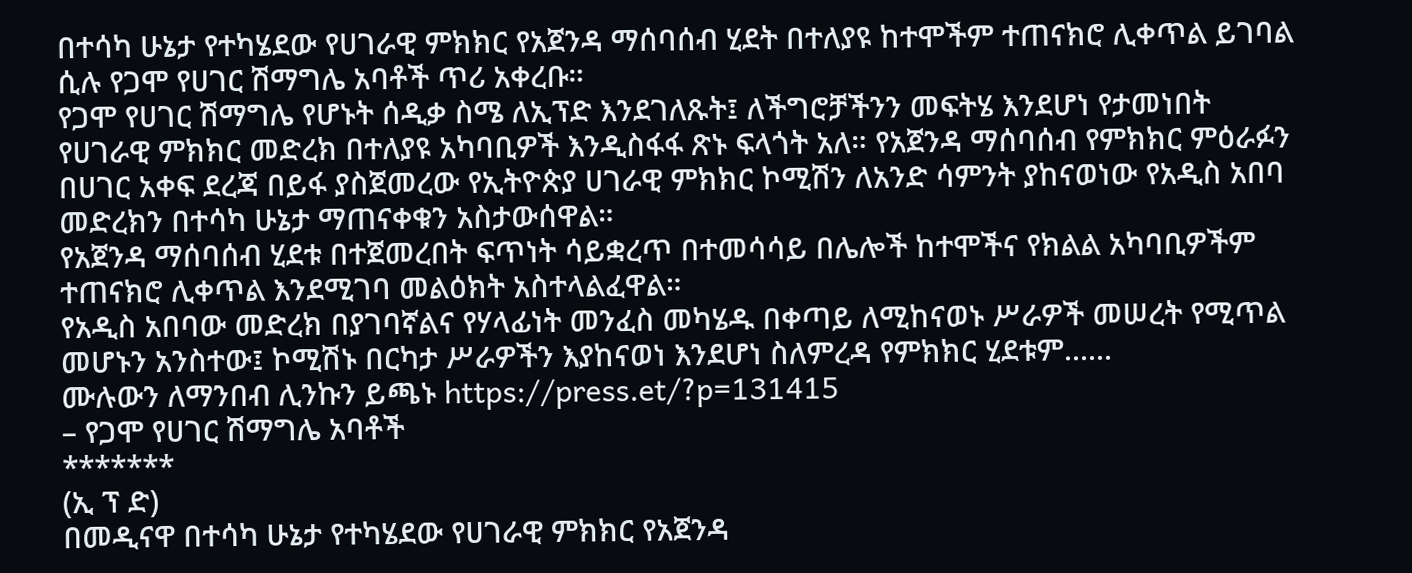በተሳካ ሁኔታ የተካሄደው የሀገራዊ ምክክር የአጀንዳ ማሰባሰብ ሂደት በተለያዩ ከተሞችም ተጠናክሮ ሊቀጥል ይገባል ሲሉ የጋሞ የሀገር ሽማግሌ አባቶች ጥሪ አቀረቡ።
የጋሞ የሀገር ሽማግሌ የሆኑት ሰዲቃ ስሜ ለኢፕድ እንደገለጹት፤ ለችግሮቻችንን መፍትሄ እንደሆነ የታመነበት የሀገራዊ ምክክር መድረክ በተለያዩ አካባቢዎች እንዲስፋፋ ጽኑ ፍላጎት አለ። የአጀንዳ ማሰባሰብ የምክክር ምዕራፉን በሀገር አቀፍ ደረጃ በይፋ ያስጀመረው የኢትዮጵያ ሀገራዊ ምክክር ኮሚሽን ለአንድ ሳምንት ያከናወነው የአዲስ አበባ መድረክን በተሳካ ሁኔታ ማጠናቀቁን አስታውሰዋል።
የአጀንዳ ማሰባሰብ ሂደቱ በተጀመረበት ፍጥነት ሳይቋረጥ በተመሳሳይ በሌሎች ከተሞችና የክልል አካባቢዎችም ተጠናክሮ ሊቀጥል እንደሚገባ መልዕክት አስተላልፈዋል።
የአዲስ አበባው መድረክ በያገባኛልና የሃላፊነት መንፈስ መካሄዱ በቀጣይ ለሚከናወኑ ሥራዎች መሠረት የሚጥል መሆኑን አንስተው፤ ኮሚሽኑ በርካታ ሥራዎችን እያከናወነ እንደሆነ ስለምረዳ የምክክር ሂደቱም......
ሙሉውን ለማንበብ ሊንኩን ይጫኑ https://press.et/?p=131415
– የጋሞ የሀገር ሽማግሌ አባቶች
*******
(ኢ ፕ ድ)
በመዲናዋ በተሳካ ሁኔታ የተካሄደው የሀገራዊ ምክክር የአጀንዳ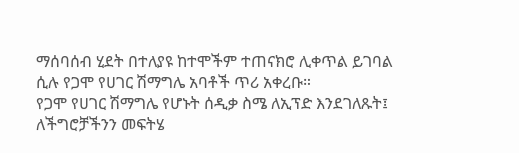ማሰባሰብ ሂደት በተለያዩ ከተሞችም ተጠናክሮ ሊቀጥል ይገባል ሲሉ የጋሞ የሀገር ሽማግሌ አባቶች ጥሪ አቀረቡ።
የጋሞ የሀገር ሽማግሌ የሆኑት ሰዲቃ ስሜ ለኢፕድ እንደገለጹት፤ ለችግሮቻችንን መፍትሄ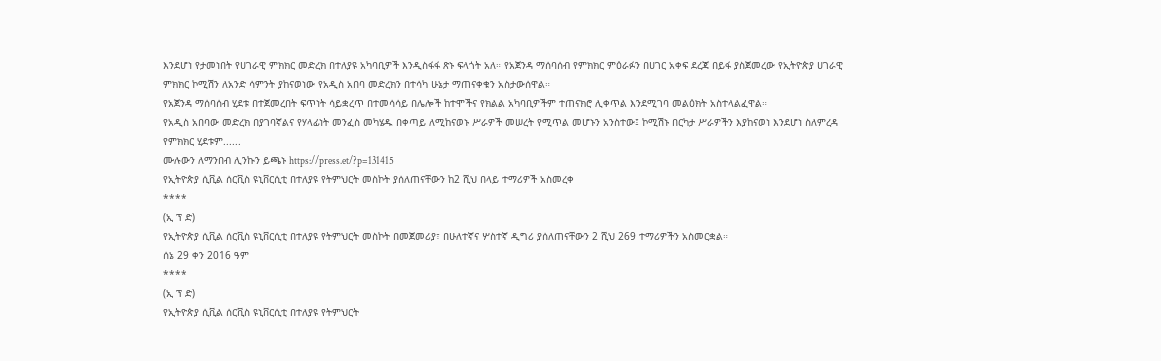እንደሆነ የታመነበት የሀገራዊ ምክክር መድረክ በተለያዩ አካባቢዎች እንዲስፋፋ ጽኑ ፍላጎት አለ። የአጀንዳ ማሰባሰብ የምክክር ምዕራፉን በሀገር አቀፍ ደረጃ በይፋ ያስጀመረው የኢትዮጵያ ሀገራዊ ምክክር ኮሚሽን ለአንድ ሳምንት ያከናወነው የአዲስ አበባ መድረክን በተሳካ ሁኔታ ማጠናቀቁን አስታውሰዋል።
የአጀንዳ ማሰባሰብ ሂደቱ በተጀመረበት ፍጥነት ሳይቋረጥ በተመሳሳይ በሌሎች ከተሞችና የክልል አካባቢዎችም ተጠናክሮ ሊቀጥል እንደሚገባ መልዕክት አስተላልፈዋል።
የአዲስ አበባው መድረክ በያገባኛልና የሃላፊነት መንፈስ መካሄዱ በቀጣይ ለሚከናወኑ ሥራዎች መሠረት የሚጥል መሆኑን አንስተው፤ ኮሚሽኑ በርካታ ሥራዎችን እያከናወነ እንደሆነ ስለምረዳ የምክክር ሂደቱም......
ሙሉውን ለማንበብ ሊንኩን ይጫኑ https://press.et/?p=131415
የኢትዮጵያ ሲቪል ሰርቪስ ዩኒቨርሲቲ በተለያዩ የትምህርት መስኮት ያሰለጠናቸውን ከ2 ሺህ በላይ ተማሪዎች አስመረቀ
****
(ኢ ፕ ድ)
የኢትዮጵያ ሲቪል ሰርቪስ ዩኒቨርሲቲ በተለያዩ የትምህርት መስኮት በመጀመሪያ፣ በሁለተኛና ሦስተኛ ዲግሪ ያሰለጠናቸውን 2 ሺህ 269 ተማሪዎችን አስመርቋል።
ሰኔ 29 ቀን 2016 ዓም
****
(ኢ ፕ ድ)
የኢትዮጵያ ሲቪል ሰርቪስ ዩኒቨርሲቲ በተለያዩ የትምህርት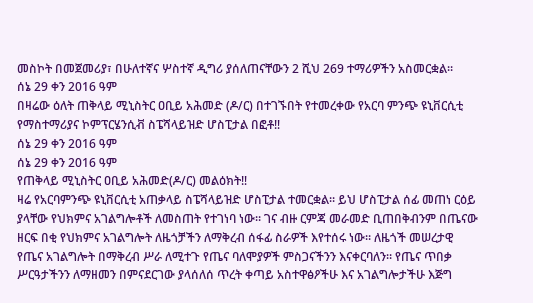መስኮት በመጀመሪያ፣ በሁለተኛና ሦስተኛ ዲግሪ ያሰለጠናቸውን 2 ሺህ 269 ተማሪዎችን አስመርቋል።
ሰኔ 29 ቀን 2016 ዓም
በዛሬው ዕለት ጠቅላይ ሚኒስትር ዐቢይ አሕመድ (ዶ/ር) በተገኙበት የተመረቀው የአርባ ምንጭ ዩኒቨርሲቲ የማስተማሪያና ኮምፕርሄንሲቭ ስፔሻላይዝድ ሆስፒታል በፎቶ‼
ሰኔ 29 ቀን 2016 ዓም
ሰኔ 29 ቀን 2016 ዓም
የጠቅላይ ሚኒስትር ዐቢይ አሕመድ(ዶ/ር) መልዕክት‼
ዛሬ የአርባምንጭ ዩኒቨርሲቲ አጠቃላይ ስፔሻላይዝድ ሆስፒታል ተመርቋል። ይህ ሆስፒታል ሰፊ መጠነ ርዕይ ያላቸው የህክምና አገልግሎቶች ለመስጠት የተገነባ ነው። ገና ብዙ ርምጃ መራመድ ቢጠበቅብንም በጤናው ዘርፍ በቂ የህክምና አገልግሎት ለዜጎቻችን ለማቅረብ ሰፋፊ ስራዎች እየተሰሩ ነው። ለዜጎች መሠረታዊ የጤና አገልግሎት በማቅረብ ሥራ ለሚተጉ የጤና ባለሞያዎች ምስጋናችንን እናቀርባለን። የጤና ጥበቃ ሥርዓታችንን ለማዘመን በምናደርገው ያላሰለሰ ጥረት ቀጣይ አስተዋፅዖችሁ እና አገልግሎታችሁ እጅግ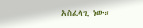አስፈላጊ ነው።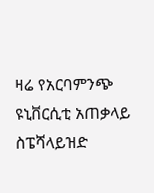ዛሬ የአርባምንጭ ዩኒቨርሲቲ አጠቃላይ ስፔሻላይዝድ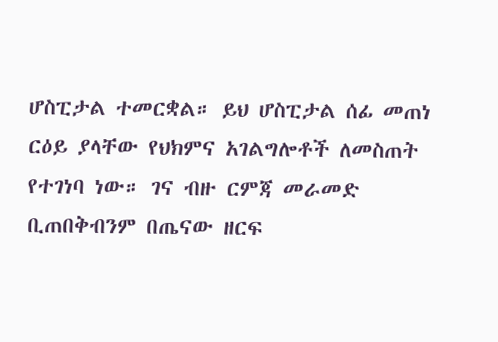ሆስፒታል ተመርቋል። ይህ ሆስፒታል ሰፊ መጠነ ርዕይ ያላቸው የህክምና አገልግሎቶች ለመስጠት የተገነባ ነው። ገና ብዙ ርምጃ መራመድ ቢጠበቅብንም በጤናው ዘርፍ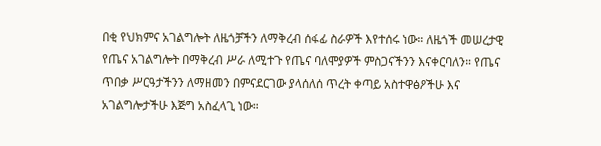በቂ የህክምና አገልግሎት ለዜጎቻችን ለማቅረብ ሰፋፊ ስራዎች እየተሰሩ ነው። ለዜጎች መሠረታዊ የጤና አገልግሎት በማቅረብ ሥራ ለሚተጉ የጤና ባለሞያዎች ምስጋናችንን እናቀርባለን። የጤና ጥበቃ ሥርዓታችንን ለማዘመን በምናደርገው ያላሰለሰ ጥረት ቀጣይ አስተዋፅዖችሁ እና አገልግሎታችሁ እጅግ አስፈላጊ ነው።